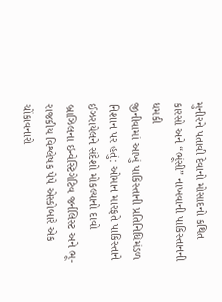મુનીરને પતાવી દેવાનો મોસાદનો કથિત કારસો અને “ભૂંસી” નાખવાની પાકિસ્તાનની ધમકી
જીનીવામાં આખું પાકિસ્તાની પ્રતિનિધિમંડળ નિશાન પર હતું: ઓમાન મારફતે પાકિસ્તાને ઈઝરાયેલને સંદેશો મોકલ્યાનો દાવો
બ્રાઝિલના ઇન્વેસ્ટિગેટિવ જર્નલિસ્ટ અને ભૂ-રાજકીય વિશ્લેષક પેપે એસ્કોબારે એક ચોંકાવનારો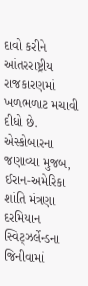દાવો કરીને આંતરરાષ્ટ્રીય રાજકારણમાં ખળભળાટ મચાવી દીધો છે. એસ્કોબારના જણાવ્યા મુજબ, ઈરાન-અમેરિકા શાંતિ મંત્રણા દરમિયાન સ્વિટ્ઝર્લેન્ડના જિનીવામાં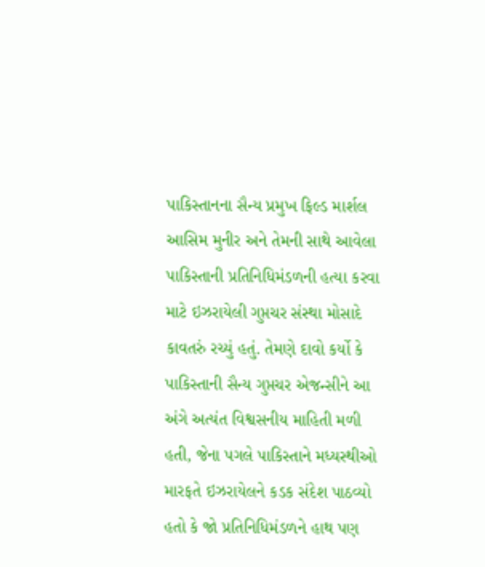પાકિસ્તાનના સૈન્ય પ્રમુખ ફિલ્ડ માર્શલ આસિમ મુનીર અને તેમની સાથે આવેલા પાકિસ્તાની પ્રતિનિધિમંડળની હત્યા કરવા માટે ઇઝરાયેલી ગુપ્તચર સંસ્થા મોસાદે કાવતરું રચ્યું હતું. તેમણે દાવો કર્યો કે પાકિસ્તાની સૈન્ય ગુપ્તચર એજન્સીને આ અંગે અત્યંત વિશ્વસનીય માહિતી મળી હતી, જેના પગલે પાકિસ્તાને મધ્યસ્થીઓ મારફતે ઇઝરાયેલને કડક સંદેશ પાઠવ્યો હતો કે જો પ્રતિનિધિમંડળને હાથ પણ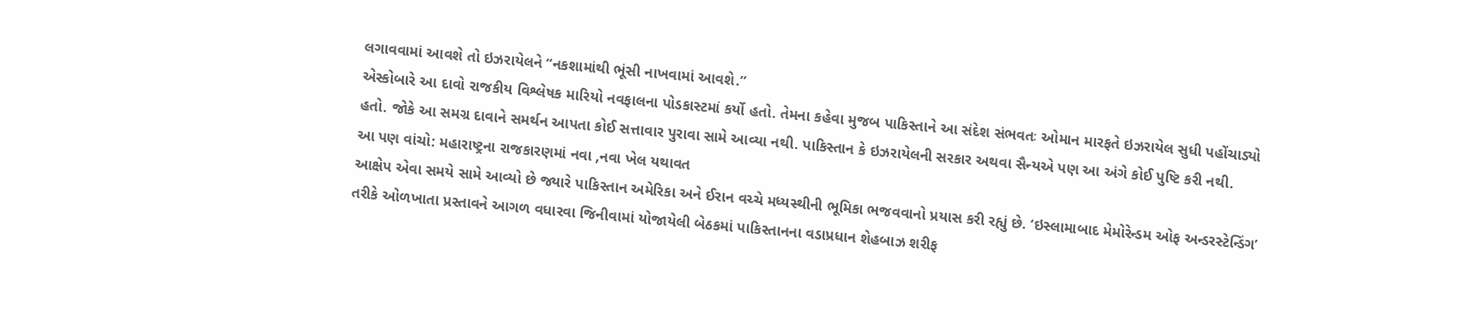લગાવવામાં આવશે તો ઇઝરાયેલને “નકશામાંથી ભૂંસી નાખવામાં આવશે.”
એસ્કોબારે આ દાવો રાજકીય વિશ્લેષક મારિયો નવફાલના પોડકાસ્ટમાં કર્યો હતો. તેમના કહેવા મુજબ પાકિસ્તાને આ સંદેશ સંભવતઃ ઓમાન મારફતે ઇઝરાયેલ સુધી પહોંચાડ્યો હતો. જોકે આ સમગ્ર દાવાને સમર્થન આપતા કોઈ સત્તાવાર પુરાવા સામે આવ્યા નથી. પાકિસ્તાન કે ઇઝરાયેલની સરકાર અથવા સૈન્યએ પણ આ અંગે કોઈ પુષ્ટિ કરી નથી.
આ પણ વાંચો: મહારાષ્ટ્રના રાજકારણમાં નવા ,નવા ખેલ યથાવત
આક્ષેપ એવા સમયે સામે આવ્યો છે જ્યારે પાકિસ્તાન અમેરિકા અને ઈરાન વચ્ચે મધ્યસ્થીની ભૂમિકા ભજવવાનો પ્રયાસ કરી રહ્યું છે. ‘ઇસ્લામાબાદ મેમોરેન્ડમ ઓફ અન્ડરસ્ટેન્ડિંગ’ તરીકે ઓળખાતા પ્રસ્તાવને આગળ વધારવા જિનીવામાં યોજાયેલી બેઠકમાં પાકિસ્તાનના વડાપ્રધાન શેહબાઝ શરીફ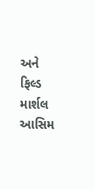અને ફિલ્ડ માર્શલ આસિમ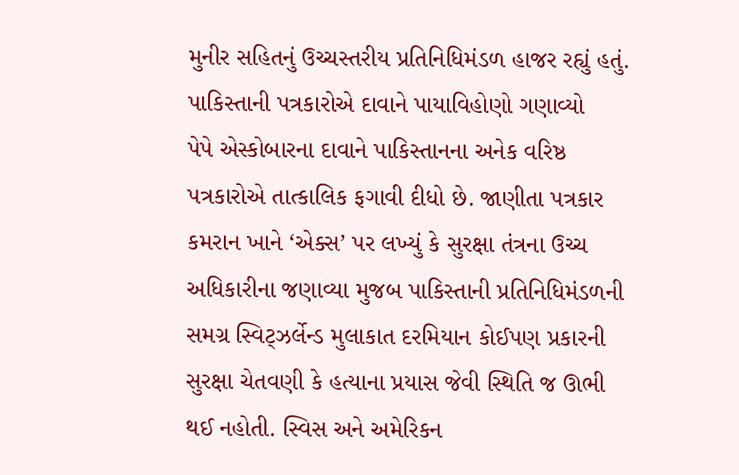મુનીર સહિતનું ઉચ્ચસ્તરીય પ્રતિનિધિમંડળ હાજર રહ્યું હતું.
પાકિસ્તાની પત્રકારોએ દાવાને પાયાવિહોણો ગણાવ્યો
પેપે એસ્કોબારના દાવાને પાકિસ્તાનના અનેક વરિષ્ઠ પત્રકારોએ તાત્કાલિક ફગાવી દીધો છે. જાણીતા પત્રકાર કમરાન ખાને ‘એક્સ’ પર લખ્યું કે સુરક્ષા તંત્રના ઉચ્ચ અધિકારીના જણાવ્યા મુજબ પાકિસ્તાની પ્રતિનિધિમંડળની સમગ્ર સ્વિટ્ઝર્લેન્ડ મુલાકાત દરમિયાન કોઈપણ પ્રકારની સુરક્ષા ચેતવણી કે હત્યાના પ્રયાસ જેવી સ્થિતિ જ ઊભી થઈ નહોતી. સ્વિસ અને અમેરિકન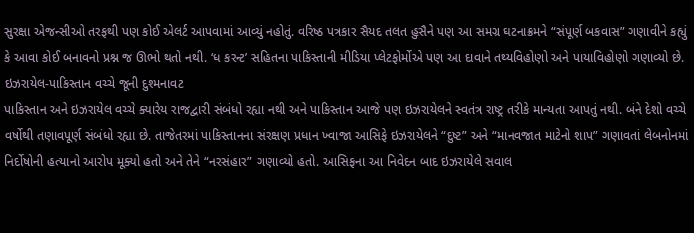સુરક્ષા એજન્સીઓ તરફથી પણ કોઈ એલર્ટ આપવામાં આવ્યું નહોતું. વરિષ્ઠ પત્રકાર સૈયદ તલત હુસૈને પણ આ સમગ્ર ઘટનાક્રમને “સંપૂર્ણ બકવાસ” ગણાવીને કહ્યું કે આવા કોઈ બનાવનો પ્રશ્ન જ ઊભો થતો નથી. ‘ધ કરન્ટ’ સહિતના પાકિસ્તાની મીડિયા પ્લેટફોર્મોએ પણ આ દાવાને તથ્યવિહોણો અને પાયાવિહોણો ગણાવ્યો છે.
ઇઝરાયેલ-પાકિસ્તાન વચ્ચે જૂની દુશ્મનાવટ
પાકિસ્તાન અને ઇઝરાયેલ વચ્ચે ક્યારેય રાજદ્વારી સંબંધો રહ્યા નથી અને પાકિસ્તાન આજે પણ ઇઝરાયેલને સ્વતંત્ર રાષ્ટ્ર તરીકે માન્યતા આપતું નથી. બંને દેશો વચ્ચે વર્ષોથી તણાવપૂર્ણ સંબંધો રહ્યા છે. તાજેતરમાં પાકિસ્તાનના સંરક્ષણ પ્રધાન ખ્વાજા આસિફે ઇઝરાયેલને “દુષ્ટ” અને “માનવજાત માટેનો શાપ” ગણાવતાં લેબનોનમાં નિર્દોષોની હત્યાનો આરોપ મૂક્યો હતો અને તેને “નરસંહાર” ગણાવ્યો હતો. આસિફના આ નિવેદન બાદ ઇઝરાયેલે સવાલ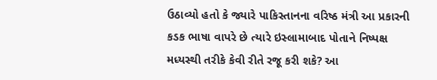ઉઠાવ્યો હતો કે જ્યારે પાકિસ્તાનના વરિષ્ઠ મંત્રી આ પ્રકારની કડક ભાષા વાપરે છે ત્યારે ઇસ્લામાબાદ પોતાને નિષ્પક્ષ મધ્યસ્થી તરીકે કેવી રીતે રજૂ કરી શકે? આ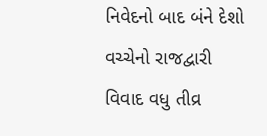નિવેદનો બાદ બંને દેશો વચ્ચેનો રાજદ્વારી વિવાદ વધુ તીવ્ર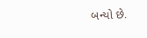બન્યો છે.